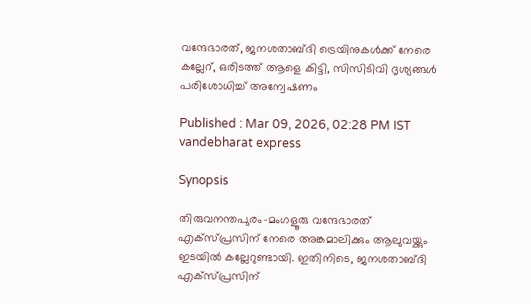വന്ദേഭാരത്, ജനശതാബ്ദി ട്രെയിനുകൾക്ക് നേരെ കല്ലേറ്, ഒരിടത്ത് ആളെ കിട്ടി, സിസിടിവി ദൃശ്യങ്ങൾ പരിശോധിച്ച് അന്വേഷണം

Published : Mar 09, 2026, 02:28 PM IST
vandebharat express

Synopsis

തിരുവനന്തപുരം-മംഗളൂരു വന്ദേഭാരത് എക്സ്പ്രസിന് നേരെ അങ്കമാലിക്കും ആലുവയ്ക്കും ഇടയിൽ കല്ലേറുണ്ടായി. ഇതിനിടെ, ജനശതാബ്ദി എക്സ്പ്രസിന്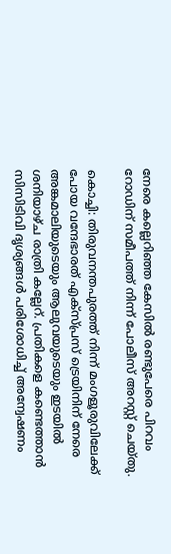നേരെ കല്ലെറിഞ്ഞ കേസിൽ രണ്ടുപേരെ പിറവം റോഡിന് സമീപത്ത് നിന്ന് പോലീസ് അറസ്റ്റ് ചെയ്തു.

കൊച്ചി: തിരുവനന്തപുരത്ത് നിന്ന് മംഗളൂരുവിലേക്ക് പോയ വന്ദേഭാരത് എക്സ്പ്രസ് ട്രെയിനിന് നേരെ അങ്കമാലിയുടെയും ആലുവയുടെയും ഇടയിൽ ശനിയാഴ്ച രാത്രി കല്ലേറ്. പ്രതികളെ കണ്ടെത്താൻ സിസിടിവി ദൃശ്യങ്ങൾ പരിശോധിച്ച് അന്വേഷണം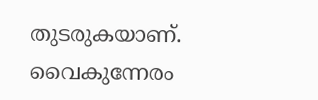തുടരുകയാണ്. വൈകുന്നേരം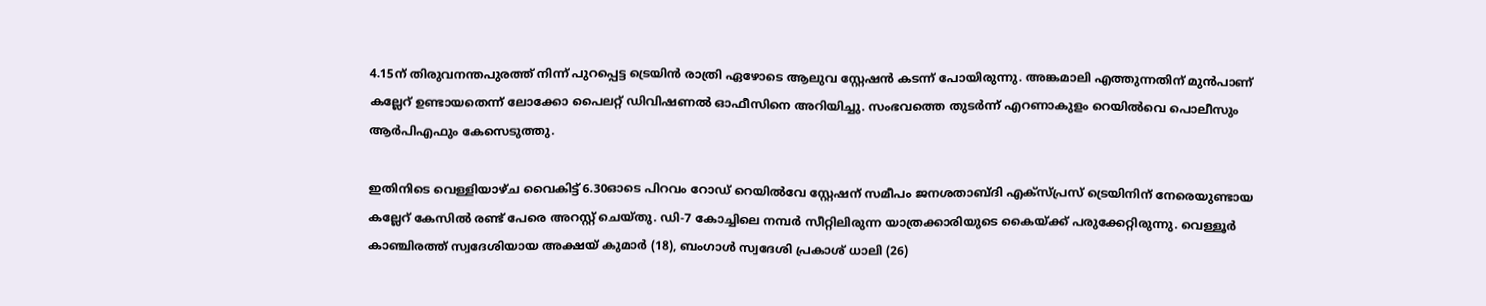4.15ന് തിരുവനന്തപുരത്ത് നിന്ന് പുറപ്പെട്ട ട്രെയിൻ രാത്രി ഏഴോടെ ആലുവ സ്റ്റേഷൻ കടന്ന് പോയിരുന്നു. അങ്കമാലി എത്തുന്നതിന് മുൻപാണ് കല്ലേറ് ഉണ്ടായതെന്ന് ലോക്കോ പൈലറ്റ് ഡിവിഷണൽ ഓഫീസിനെ അറിയിച്ചു. സംഭവത്തെ തുടർന്ന് എറണാകുളം റെയിൽവെ പൊലീസും ആർപിഎഫും കേസെടുത്തു.

ഇതിനിടെ വെള്ളിയാഴ്ച വൈകിട്ട് 6.30ഓടെ പിറവം റോഡ് റെയിൽവേ സ്റ്റേഷന് സമീപം ജനശതാബ്ദി എക്സ്പ്രസ് ട്രെയിനിന് നേരെയുണ്ടായ കല്ലേറ് കേസിൽ രണ്ട് പേരെ അറസ്റ്റ് ചെയ്തു. ഡി-7 കോച്ചിലെ നമ്പർ സീറ്റിലിരുന്ന യാത്രക്കാരിയുടെ കൈയ്ക്ക് പരുക്കേറ്റിരുന്നു. വെള്ളൂർ കാഞ്ചിരത്ത് സ്വദേശിയായ അക്ഷയ് കുമാർ (18), ബംഗാൾ സ്വദേശി പ്രകാശ് ധാലി (26)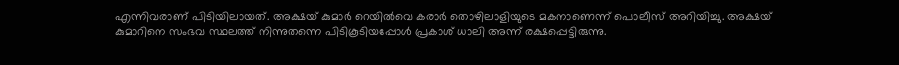എന്നിവരാണ് പിടിയിലായത്. അക്ഷയ് കുമാർ റെയിൽവെ കരാർ തൊഴിലാളിയുടെ മകനാണെന്ന് പൊലീസ് അറിയിച്ചു. അക്ഷയ് കുമാറിനെ സംഭവ സ്ഥലത്ത് നിന്നുതന്നെ പിടികൂടിയപ്പോൾ പ്രകാശ് ധാലി അന്ന് രക്ഷപ്പെട്ടിരുന്നു.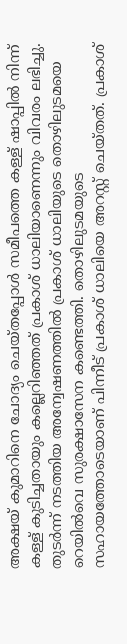അക്ഷയ് കുമാറിനെ ചോദ്യം ചെയ്തപ്പോൾ സമീപത്തെ കള്ള് ഷാപ്പിൽ നിന്ന് കള്ള് കുടിച്ചതായും കല്ലെറിഞ്ഞത് പ്രകാശ് ധാലിയാണെന്നും വിവരം ലഭിച്ചു. തുടർന്ന് നടത്തിയ അന്വേഷണത്തിൽ പ്രകാശ് ധാലിയുടെ തൊഴിലുടമയെ റെയിൽവെ സുരക്ഷാസേന കണ്ടെത്തി. തൊഴിലുടമയുടെ സഹായത്തോടെയാണ് പിന്നീട് പ്രകാശ് ധാലിയെ അറസ്റ്റ് ചെയ്തത്. പ്രകാശ്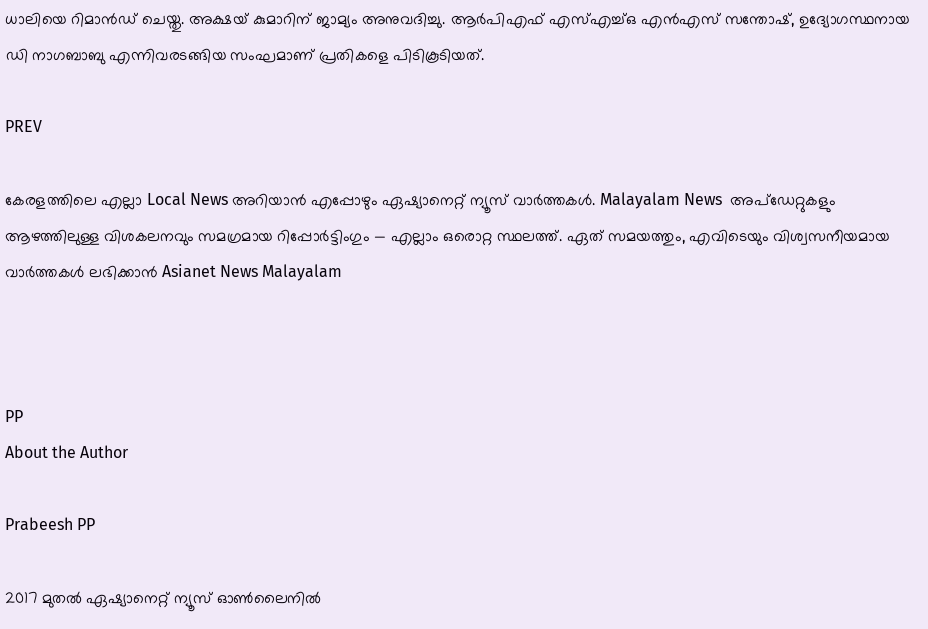ധാലിയെ റിമാൻഡ് ചെയ്തു. അക്ഷയ് കുമാറിന് ജാമ്യം അനുവദിച്ചു. ആർപിഎഫ് എസ്എച്ച്ഒ എൻഎസ് സന്തോഷ്, ഉദ്യോഗസ്ഥനായ ഡി നാഗബാബു എന്നിവരടങ്ങിയ സംഘമാണ് പ്രതികളെ പിടികൂടിയത്.

PREV

കേരളത്തിലെ എല്ലാ Local News അറിയാൻ എപ്പോഴും ഏഷ്യാനെറ്റ് ന്യൂസ് വാർത്തകൾ. Malayalam News  അപ്‌ഡേറ്റുകളും ആഴത്തിലുള്ള വിശകലനവും സമഗ്രമായ റിപ്പോർട്ടിംഗും — എല്ലാം ഒരൊറ്റ സ്ഥലത്ത്. ഏത് സമയത്തും, എവിടെയും വിശ്വസനീയമായ വാർത്തകൾ ലഭിക്കാൻ Asianet News Malayalam



PP
About the Author

Prabeesh PP

2017 മുതല്‍ ഏഷ്യാനെറ്റ് ന്യൂസ് ഓണ്‍ലൈനില്‍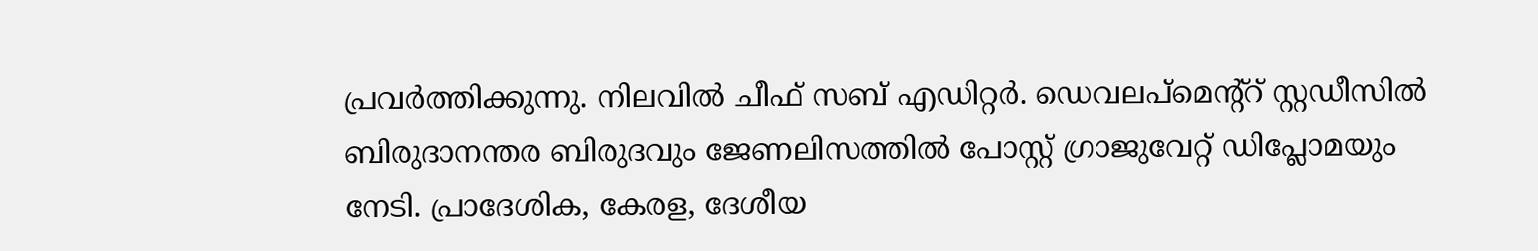പ്രവര്‍ത്തിക്കുന്നു. നിലവില്‍ ചീഫ് സബ് എഡിറ്റര്‍. ഡെവലപ്മെന്റ്റ് സ്റ്റഡീസിൽ ബിരുദാനന്തര ബിരുദവും ജേണലിസത്തില്‍ പോസ്റ്റ് ഗ്രാജുവേറ്റ് ഡിപ്ലോമയും നേടി. പ്രാദേശിക, കേരള, ദേശീയ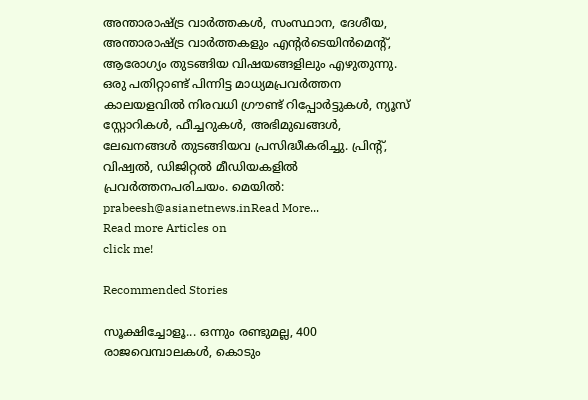അന്താരാഷ്ട്ര വാർത്തകൾ, സംസ്ഥാന, ദേശീയ, അന്താരാഷ്ട്ര വാര്‍ത്തകളും എന്റര്‍ടെയിന്‍മെന്റ്, ആരോഗ്യം തുടങ്ങിയ വിഷയങ്ങളിലും എഴുതുന്നു. ഒരു പതിറ്റാണ്ട് പിന്നിട്ട മാധ്യമപ്രവര്‍ത്തന കാലയളവില്‍ നിരവധി ഗ്രൗണ്ട് റിപ്പോര്‍ട്ടുകള്‍, ന്യൂസ് സ്റ്റോറികള്‍, ഫീച്ചറുകള്‍, അഭിമുഖങ്ങള്‍, ലേഖനങ്ങള്‍ തുടങ്ങിയവ പ്രസിദ്ധീകരിച്ചു. പ്രിന്റ്, വിഷ്വല്‍, ഡിജിറ്റല്‍ മീഡിയകളില്‍ പ്രവര്‍ത്തനപരിചയം. മെയില്‍: prabeesh@asianetnews.inRead More...
Read more Articles on
click me!

Recommended Stories

സൂക്ഷിച്ചോളൂ... ഒന്നും രണ്ടുമല്ല, 400 രാജവെമ്പാലകൾ, കൊടും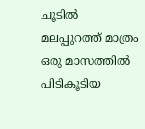ചൂടിൽ മലപ്പുറത്ത് മാത്രം ഒരു മാസത്തിൽ പിടികൂടിയ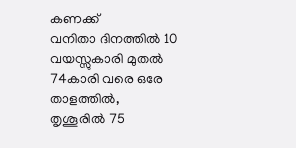കണക്ക്
വനിതാ ദിനത്തിൽ 10 വയസ്സുകാരി മുതൽ 74കാരി വരെ ഒരേ താളത്തിൽ, തൃശൂരിൽ 75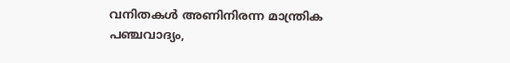വനിതകൾ അണിനിരന്ന മാന്ത്രിക പഞ്ചവാദ്യം,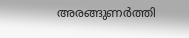അരങ്ങുണർത്തി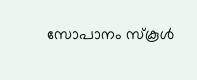സോപാനം സ്‌കൂൾ